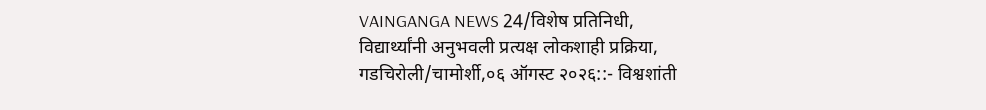VAINGANGA NEWS 24/विशेष प्रतिनिधी,
विद्यार्थ्यांनी अनुभवली प्रत्यक्ष लोकशाही प्रक्रिया,
गडचिरोली/चामोर्शी,०६ ऑगस्ट २०२६::- विश्वशांती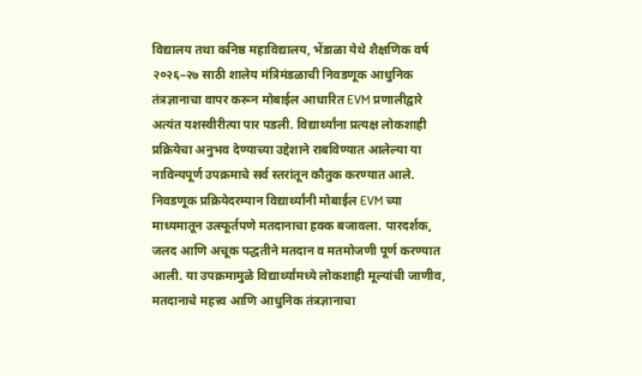विद्यालय तथा कनिष्ठ महाविद्यालय, भेंडाळा येथे शैक्षणिक वर्ष २०२६–२७ साठी शालेय मंत्रिमंडळाची निवडणूक आधुनिक तंत्रज्ञानाचा वापर करून मोबाईल आधारित EVM प्रणालीद्वारे अत्यंत यशस्वीरीत्या पार पडली. विद्यार्थ्यांना प्रत्यक्ष लोकशाही प्रक्रियेचा अनुभव देण्याच्या उद्देशाने राबविण्यात आलेल्या या नाविन्यपूर्ण उपक्रमाचे सर्व स्तरांतून कौतुक करण्यात आले.
निवडणूक प्रक्रियेदरम्यान विद्यार्थ्यांनी मोबाईल EVM च्या माध्यमातून उत्स्फूर्तपणे मतदानाचा हक्क बजावला. पारदर्शक, जलद आणि अचूक पद्धतीने मतदान व मतमोजणी पूर्ण करण्यात आली. या उपक्रमामुळे विद्यार्थ्यांमध्ये लोकशाही मूल्यांची जाणीव, मतदानाचे महत्त्व आणि आधुनिक तंत्रज्ञानाचा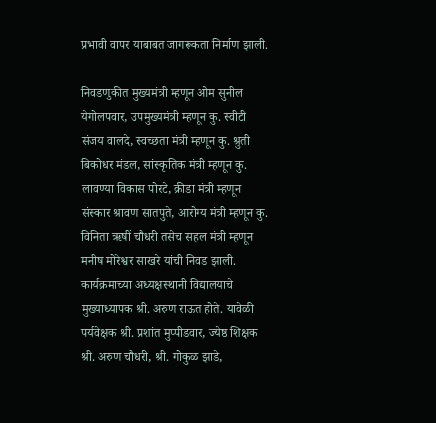प्रभावी वापर याबाबत जागरूकता निर्माण झाली.

निवडणुकीत मुख्यमंत्री म्हणून ओम सुनील येगोलपवार, उपमुख्यमंत्री म्हणून कु. स्वीटी संजय वालदे, स्वच्छता मंत्री म्हणून कु. श्रुती बिकोधर मंडल, सांस्कृतिक मंत्री म्हणून कु. लावण्या विकास पोरटे, क्रीडा मंत्री म्हणून संस्कार श्रावण सातपुते, आरोग्य मंत्री म्हणून कु. विनिता ऋषीं चौधरी तसेच सहल मंत्री म्हणून मनीष मोरेश्वर साखरे यांची निवड झाली.
कार्यक्रमाच्या अध्यक्षस्थानी विद्यालयाचे मुख्याध्यापक श्री. अरुण राऊत होते. यावेळी पर्यवेक्षक श्री. प्रशांत मुप्पीडवार, ज्येष्ठ शिक्षक श्री. अरुण चौधरी, श्री. गोकुळ झाडे,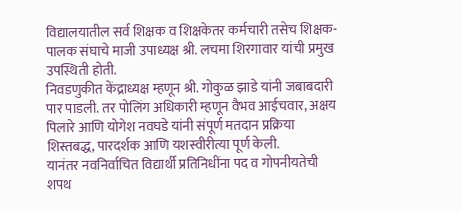विद्यालयातील सर्व शिक्षक व शिक्षकेतर कर्मचारी तसेच शिक्षक-पालक संघाचे माजी उपाध्यक्ष श्री. लचमा शिरगावार यांची प्रमुख उपस्थिती होती.
निवडणुकीत केंद्राध्यक्ष म्हणून श्री. गोकुळ झाडे यांनी जबाबदारी पार पाडली. तर पोलिंग अधिकारी म्हणून वैभव आईचवार, अक्षय पिलारे आणि योगेश नवघडे यांनी संपूर्ण मतदान प्रक्रिया शिस्तबद्ध, पारदर्शक आणि यशस्वीरीत्या पूर्ण केली.
यानंतर नवनिर्वाचित विद्यार्थी प्रतिनिधींना पद व गोपनीयतेची शपथ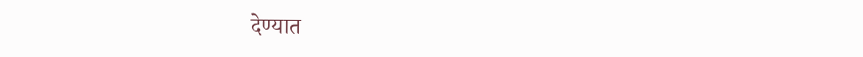देण्यात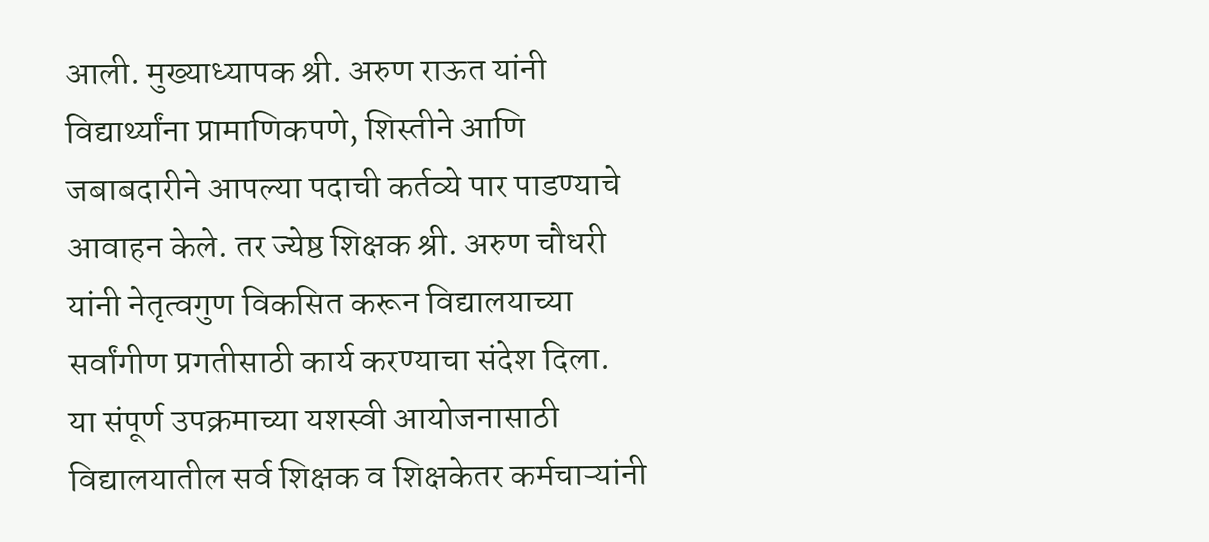आली. मुख्याध्यापक श्री. अरुण राऊत यांनी विद्यार्थ्यांना प्रामाणिकपणे, शिस्तीने आणि जबाबदारीने आपल्या पदाची कर्तव्ये पार पाडण्याचे आवाहन केले. तर ज्येष्ठ शिक्षक श्री. अरुण चौधरी यांनी नेतृत्वगुण विकसित करून विद्यालयाच्या सर्वांगीण प्रगतीसाठी कार्य करण्याचा संदेश दिला.
या संपूर्ण उपक्रमाच्या यशस्वी आयोजनासाठी विद्यालयातील सर्व शिक्षक व शिक्षकेतर कर्मचाऱ्यांनी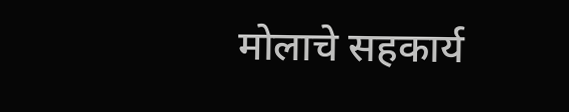मोलाचे सहकार्य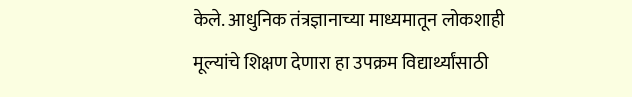केले. आधुनिक तंत्रज्ञानाच्या माध्यमातून लोकशाही मूल्यांचे शिक्षण देणारा हा उपक्रम विद्यार्थ्यांसाठी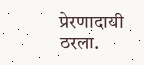प्रेरणादायी ठरला.